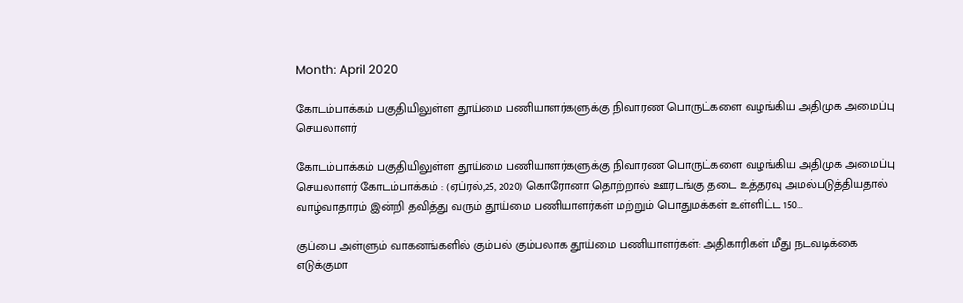Month: April 2020

கோடம்பாக்கம் பகுதியிலுள்ள தூய்மை பணியாளர்களுக்கு நிவாரண பொருட்களை வழங்கிய அதிமுக அமைப்பு செயலாளர்

கோடம்பாக்கம் பகுதியிலுள்ள தூய்மை பணியாளர்களுக்கு நிவாரண பொருட்களை வழங்கிய அதிமுக அமைப்பு செயலாளர் கோடம்பாக்கம் : (ஏப்ரல்,25, 2020) கொரோனா தொற்றால் ஊரடங்கு தடை உத்தரவு அமல்படுத்தியதால் வாழ்வாதாரம் இன்றி தவித்து வரும் தூய்மை பணியாளர்கள் மற்றும் பொதுமக்கள் உள்ளிட்ட 150…

குப்பை அள்ளும் வாகனங்களில் கும்பல் கும்பலாக தூய்மை பணியாளர்கள்: அதிகாரிகள் மீது நடவடிக்கை எடுக்குமா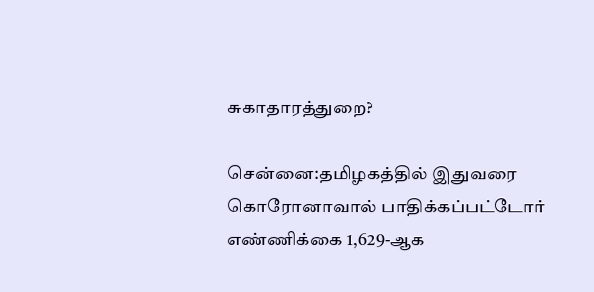சுகாதாரத்துறை?

சென்னை:தமிழகத்தில் இதுவரை கொரோனாவால் பாதிக்கப்பட்டோர் எண்ணிக்கை 1,629-ஆக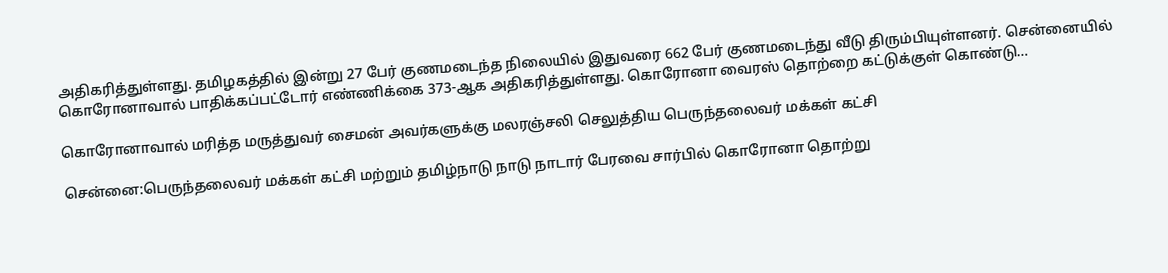அதிகரித்துள்ளது. தமிழகத்தில் இன்று 27 பேர் குணமடைந்த நிலையில் இதுவரை 662 பேர் குணமடைந்து வீடு திரும்பியுள்ளனர். சென்னையில் கொரோனாவால் பாதிக்கப்பட்டோர் எண்ணிக்கை 373-ஆக அதிகரித்துள்ளது. கொரோனா வைரஸ் தொற்றை கட்டுக்குள் கொண்டு…

கொரோனாவால் மரித்த மருத்துவர் சைமன் அவர்களுக்கு மலரஞ்சலி செலுத்திய பெருந்தலைவர் மக்கள் கட்சி

சென்னை:பெருந்தலைவர் மக்கள் கட்சி மற்றும் தமிழ்நாடு நாடு நாடார் பேரவை சார்பில் கொரோனா தொற்று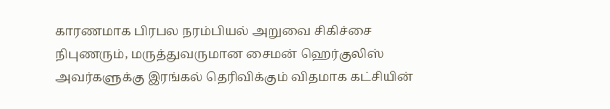காரணமாக பிரபல நரம்பியல் அறுவை சிகிச்சை நிபுணரும், மருத்துவருமான சைமன் ஹெர்குலிஸ் அவர்களுக்கு இரங்கல் தெரிவிக்கும் விதமாக கட்சியின்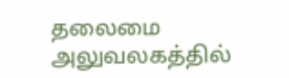தலைமை அலுவலகத்தில்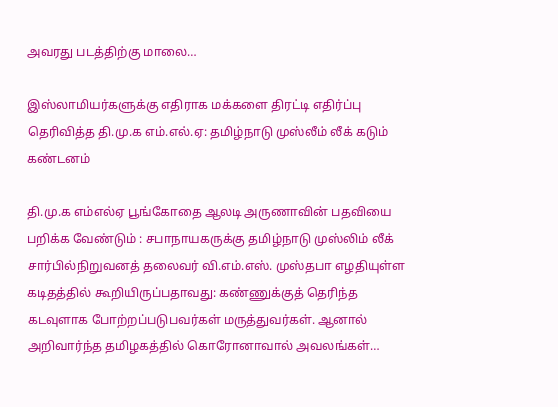அவரது படத்திற்கு மாலை…

இஸ்லாமியர்களுக்கு எதிராக மக்களை திரட்டி எதிர்ப்பு தெரிவித்த தி.மு.க எம்.எல்.ஏ: தமிழ்நாடு முஸ்லீம் லீக் கடும் கண்டனம்

தி.மு.க எம்எல்ஏ பூங்கோதை ஆலடி அருணாவின் பதவியை பறிக்க வேண்டும் : சபாநாயகருக்கு தமிழ்நாடு முஸ்லிம் லீக் சார்பில்நிறுவனத் தலைவர் வி.எம்.எஸ். முஸ்தபா எழதியுள்ள கடிதத்தில் கூறியிருப்பதாவது: கண்ணுக்குத் தெரிந்த கடவுளாக போற்றப்படுபவர்கள் மருத்துவர்கள். ஆனால் அறிவார்ந்த தமிழகத்தில் கொரோனாவால் அவலங்கள்…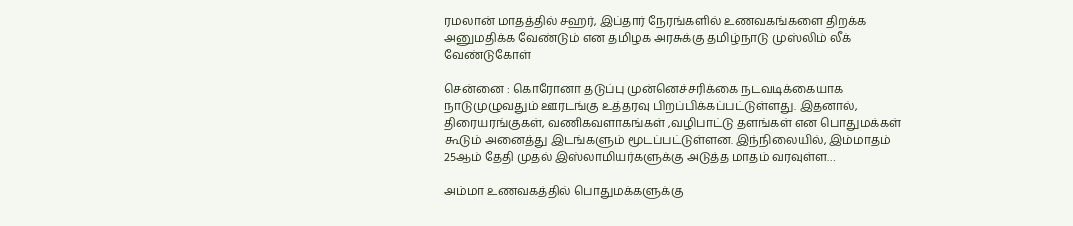ரமலான் மாதத்தில் சஹர், இப்தார் நேரங்களில் உணவகங்களை திறக்க அனுமதிக்க வேண்டும் என தமிழக அரசுக்கு தமிழ்நாடு முஸ்லிம் லீக் வேண்டுகோள்

சென்னை : கொரோனா தடுப்பு முன்னெச்சரிக்கை நடவடிக்கையாக நாடுமுழுவதும் ஊரடங்கு உத்தரவு பிறப்பிக்கப்பட்டுள்ளது. இதனால், திரையரங்குகள், வணிகவளாகங்கள் ,வழிபாட்டு தளங்கள் என பொதுமக்கள் கூடும் அனைத்து இடங்களும் மூடப்பட்டுள்ளன. இந்நிலையில், இம்மாதம் 25ஆம் தேதி முதல் இஸ்லாமியர்களுக்கு அடுத்த மாதம் வரவுள்ள…

அம்மா உணவகத்தில் பொதுமக்களுக்கு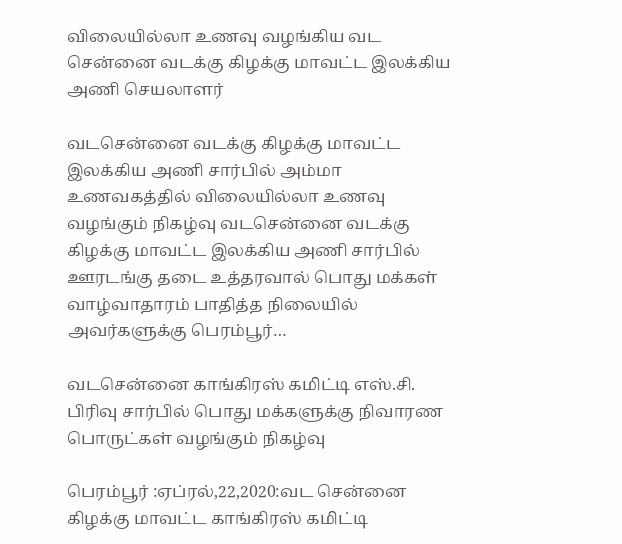விலையில்லா உணவு வழங்கிய வட சென்னை வடக்கு கிழக்கு மாவட்ட இலக்கிய அணி செயலாளர்

வடசென்னை வடக்கு கிழக்கு மாவட்ட இலக்கிய அணி சார்பில் அம்மா உணவகத்தில் விலையில்லா உணவு வழங்கும் நிகழ்வு வடசென்னை வடக்கு கிழக்கு மாவட்ட இலக்கிய அணி சார்பில் ஊரடங்கு தடை உத்தரவால் பொது மக்கள் வாழ்வாதாரம் பாதித்த நிலையில் அவர்களுக்கு பெரம்பூர்…

வடசென்னை காங்கிரஸ் கமிட்டி எஸ்.சி. பிரிவு சார்பில் பொது மக்களுக்கு நிவாரண பொருட்கள் வழங்கும் நிகழ்வு

பெரம்பூர் :ஏப்ரல்,22,2020:வட சென்னை கிழக்கு மாவட்ட காங்கிரஸ் கமிட்டி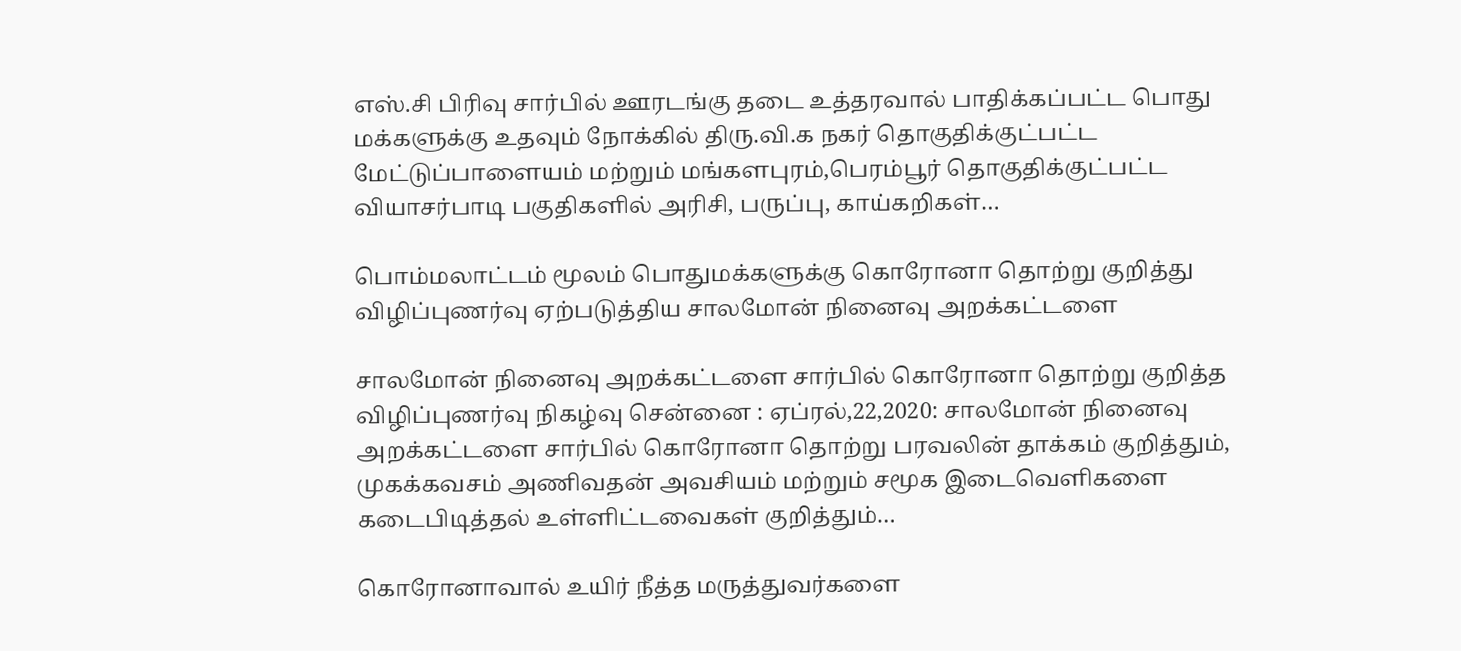எஸ்.சி பிரிவு சார்பில் ஊரடங்கு தடை உத்தரவால் பாதிக்கப்பட்ட பொது மக்களுக்கு உதவும் நோக்கில் திரு.வி.க நகர் தொகுதிக்குட்பட்ட மேட்டுப்பாளையம் மற்றும் மங்களபுரம்,பெரம்பூர் தொகுதிக்குட்பட்ட வியாசர்பாடி பகுதிகளில் அரிசி, பருப்பு, காய்கறிகள்…

பொம்மலாட்டம் மூலம் பொதுமக்களுக்கு கொரோனா தொற்று குறித்து விழிப்புணர்வு ஏற்படுத்திய சாலமோன் நினைவு அறக்கட்டளை

சாலமோன் நினைவு அறக்கட்டளை சார்பில் கொரோனா தொற்று குறித்த விழிப்புணர்வு நிகழ்வு சென்னை : ஏப்ரல்,22,2020: சாலமோன் நினைவு அறக்கட்டளை சார்பில் கொரோனா தொற்று பரவலின் தாக்கம் குறித்தும், முகக்கவசம் அணிவதன் அவசியம் மற்றும் சமூக இடைவெளிகளை கடைபிடித்தல் உள்ளிட்டவைகள் குறித்தும்…

கொரோனாவால் உயிர் நீத்த மருத்துவர்களை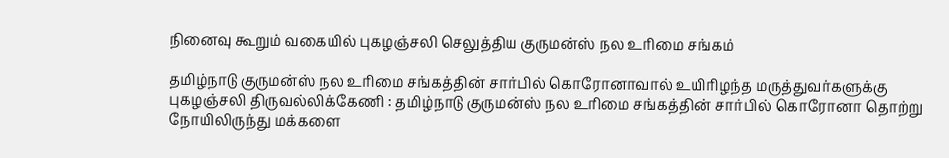நினைவு கூறும் வகையில் புகழஞ்சலி செலுத்திய குருமன்ஸ் நல உரிமை சங்கம்

தமிழ்நாடு குருமன்ஸ் நல உரிமை சங்கத்தின் சார்பில் கொரோனாவால் உயிரிழந்த மருத்துவர்களுக்கு புகழஞ்சலி திருவல்லிக்கேணி : தமிழ்நாடு குருமன்ஸ் நல உரிமை சங்கத்தின் சார்பில் கொரோனா தொற்று நோயிலிருந்து மக்களை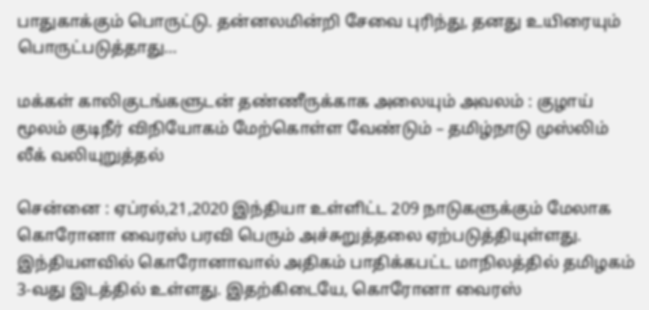பாதுகாக்கும் பொருட்டு. தன்னலமின்றி சேவை புரிந்து, தனது உயிரையும் பொருட்படுத்தாது…

மக்கள் காலிகுடங்களுடன் தண்ணீருக்காக அலையும் அவலம் : குழாய் மூலம் குடிநீர் விநியோகம் மேற்கொள்ள வேண்டும் – தமிழ்நாடு முஸ்லிம் லீக் வலியுறுத்தல்

சென்னை : ஏப்ரல்,21,2020 இந்தியா உள்ளிட்ட 209 நாடுகளுக்கும் மேலாக கொரோனா வைரஸ் பரவி பெரும் அச்சுறுத்தலை ஏற்படுத்தியுள்ளது. இந்தியளவில் கொரோனாவால் அதிகம் பாதிக்கபட்ட மாநிலத்தில் தமிழகம் 3-வது இடத்தில் உள்ளது. இதற்கிடையே, கொரோனா வைரஸ்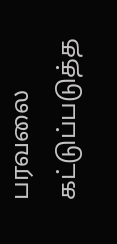பரவலை கட்டுப்படுத்த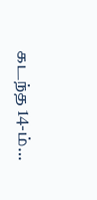கடந்த 14-ம்…